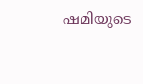ഷമിയുടെ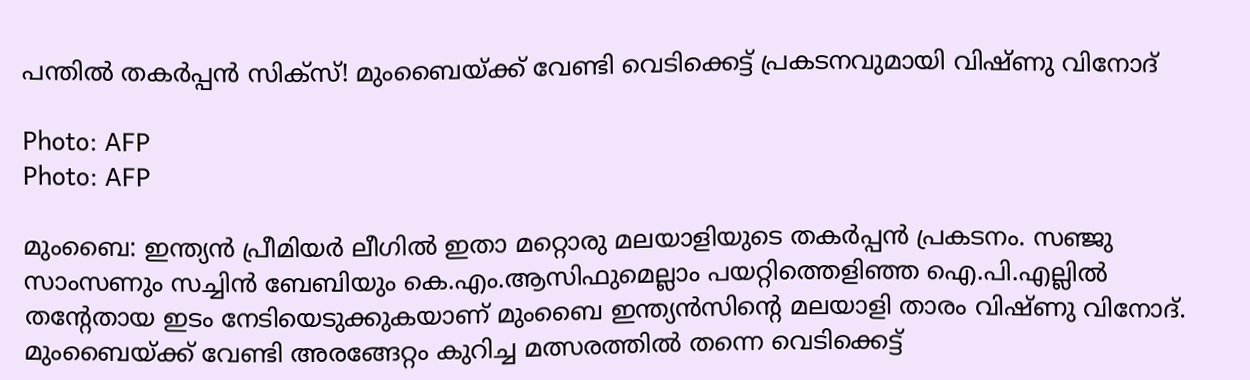പന്തില്‍ തകര്‍പ്പന്‍ സിക്‌സ്! മുംബൈയ്ക്ക് വേണ്ടി വെടിക്കെട്ട് പ്രകടനവുമായി വിഷ്ണു വിനോദ്

Photo: AFP
Photo: AFP

മുംബൈ: ഇന്ത്യന്‍ പ്രീമിയര്‍ ലീഗില്‍ ഇതാ മറ്റൊരു മലയാളിയുടെ തകര്‍പ്പന്‍ പ്രകടനം. സഞ്ജു സാംസണും സച്ചിന്‍ ബേബിയും കെ.എം.ആസിഫുമെല്ലാം പയറ്റിത്തെളിഞ്ഞ ഐ.പി.എല്ലില്‍ തന്റേതായ ഇടം നേടിയെടുക്കുകയാണ് മുംബൈ ഇന്ത്യന്‍സിന്റെ മലയാളി താരം വിഷ്ണു വിനോദ്. മുംബൈയ്ക്ക് വേണ്ടി അരങ്ങേറ്റം കുറിച്ച മത്സരത്തില്‍ തന്നെ വെടിക്കെട്ട്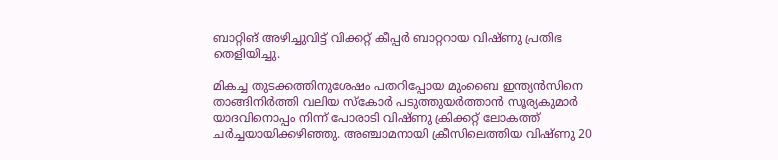ബാറ്റിങ് അഴിച്ചുവിട്ട് വിക്കറ്റ് കീപ്പര്‍ ബാറ്ററായ വിഷ്ണു പ്രതിഭ തെളിയിച്ചു.

മികച്ച തുടക്കത്തിനുശേഷം പതറിപ്പോയ മുംബൈ ഇന്ത്യന്‍സിനെ താങ്ങിനിര്‍ത്തി വലിയ സ്‌കോര്‍ പടുത്തുയര്‍ത്താന്‍ സൂര്യകുമാര്‍ യാദവിനൊപ്പം നിന്ന് പോരാടി വിഷ്ണു ക്രിക്കറ്റ് ലോകത്ത് ചര്‍ച്ചയായിക്കഴിഞ്ഞു. അഞ്ചാമനായി ക്രീസിലെത്തിയ വിഷ്ണു 20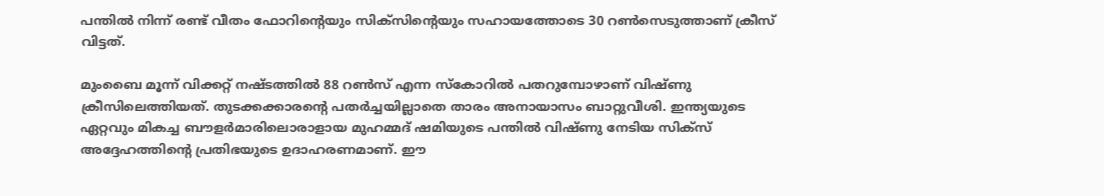പന്തില്‍ നിന്ന് രണ്ട് വീതം ഫോറിന്റെയും സിക്‌സിന്റെയും സഹായത്തോടെ 30 റണ്‍സെടുത്താണ് ക്രീസ് വിട്ടത്.

മുംബൈ മൂന്ന് വിക്കറ്റ് നഷ്ടത്തില്‍ 88 റണ്‍സ് എന്ന സ്‌കോറില്‍ പതറുമ്പോഴാണ് വിഷ്ണു ക്രീസിലെത്തിയത്. തുടക്കക്കാരന്റെ പതര്‍ച്ചയില്ലാതെ താരം അനായാസം ബാറ്റുവീശി. ഇന്ത്യയുടെ ഏറ്റവും മികച്ച ബൗളര്‍മാരിലൊരാളായ മുഹമ്മദ് ഷമിയുടെ പന്തില്‍ വിഷ്ണു നേടിയ സിക്‌സ് അദ്ദേഹത്തിന്റെ പ്രതിഭയുടെ ഉദാഹരണമാണ്. ഈ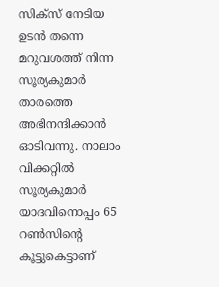സിക്‌സ് നേടിയ ഉടന്‍ തന്നെ മറുവശത്ത് നിന്ന സൂര്യകുമാര്‍ താരത്തെ അഭിനന്ദിക്കാന്‍ ഓടിവന്നു. നാലാം വിക്കറ്റില്‍ സൂര്യകുമാര്‍ യാദവിനൊപ്പം 65 റണ്‍സിന്റെ കൂട്ടുകെട്ടാണ്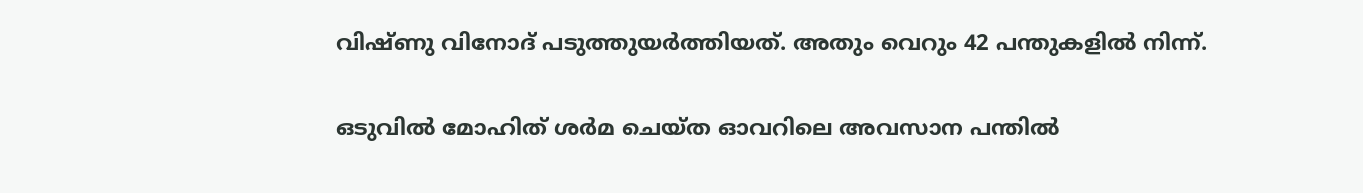വിഷ്ണു വിനോദ് പടുത്തുയര്‍ത്തിയത്. അതും വെറും 42 പന്തുകളില്‍ നിന്ന്.

ഒടുവില്‍ മോഹിത് ശര്‍മ ചെയ്ത ഓവറിലെ അവസാന പന്തില്‍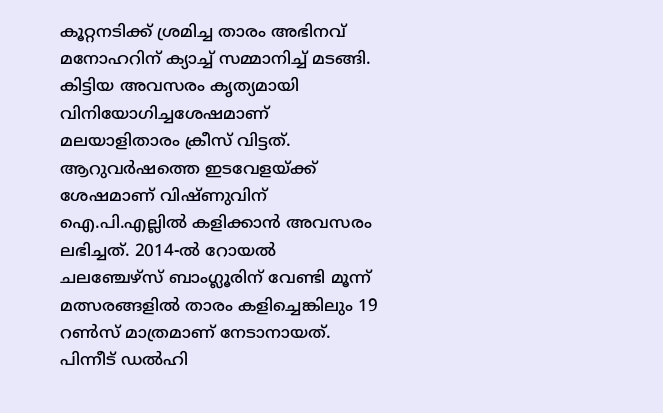കൂറ്റനടിക്ക് ശ്രമിച്ച താരം അഭിനവ് മനോഹറിന് ക്യാച്ച് സമ്മാനിച്ച് മടങ്ങി. കിട്ടിയ അവസരം കൃത്യമായി വിനിയോഗിച്ചശേഷമാണ് മലയാളിതാരം ക്രീസ് വിട്ടത്. ആറുവര്‍ഷത്തെ ഇടവേളയ്ക്ക് ശേഷമാണ് വിഷ്ണുവിന് ഐ.പി.എല്ലില്‍ കളിക്കാന്‍ അവസരം ലഭിച്ചത്. 2014-ല്‍ റോയല്‍ ചലഞ്ചേഴ്‌സ് ബാംഗ്ലൂരിന് വേണ്ടി മൂന്ന് മത്സരങ്ങളില്‍ താരം കളിച്ചെങ്കിലും 19 റണ്‍സ് മാത്രമാണ് നേടാനായത്. പിന്നീട് ഡല്‍ഹി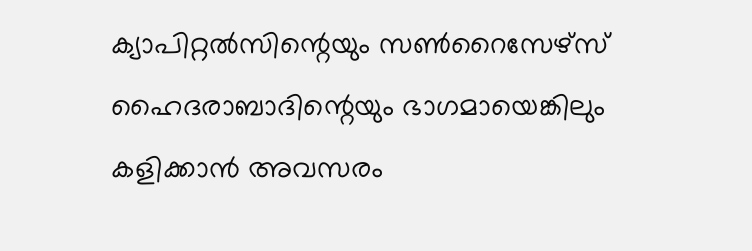ക്യാപിറ്റല്‍സിന്റെയും സണ്‍റൈസേഴ്‌സ് ഹൈദരാബാദിന്റെയും ഭാഗമായെങ്കിലും കളിക്കാന്‍ അവസരം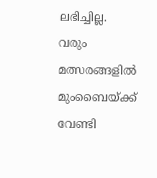ലഭിച്ചില്ല. വരും മത്സരങ്ങളില്‍ മുംബൈയ്ക്ക് വേണ്ടി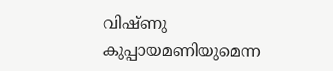വിഷ്ണു കുപ്പായമണിയുമെന്ന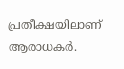പ്രതീക്ഷയിലാണ് ആരാധകര്‍.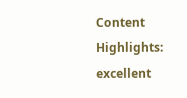Content Highlights: excellent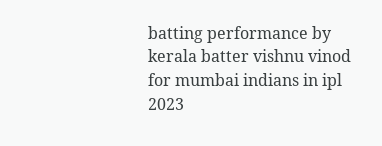batting performance by kerala batter vishnu vinod for mumbai indians in ipl 2023